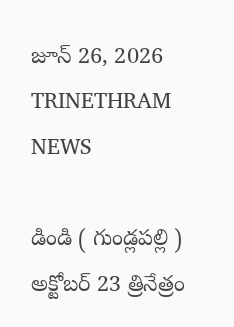జూన్ 26, 2026
TRINETHRAM NEWS

డిండి ( గుండ్లపల్లి ) అక్టోబర్ 23 త్రినేత్రం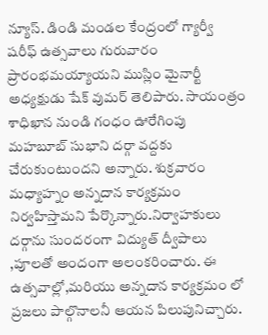న్యూస్. డిండి మండల కేంద్రంలో గ్యార్వీ షరీఫ్ ఉత్సవాలు గురువారం ప్రారంభమయ్యాయని ముస్లిం మైనార్టీ అధ్యక్షుడు షేక్ వుమర్ తెలిపారు. సాయంత్రం శాధిఖాన నుండి గంధం ఊరేగింపు మహబూబ్ సుభాని దర్గా వద్దకు చేరుకుంటుందని అన్నారు. శుక్రవారం మధ్యాహ్నం అన్నదాన కార్యక్రమం నిర్వహిస్తామని పేర్కొన్నారు.నిర్వాహకులు దర్గాను సుందరంగా విద్యుత్ ద్వీపాలు ,పూలతో అందంగా అలంకరించారు. ఈ ఉత్సవాల్లో,మరియు అన్నదాన కార్యక్రమం లో ప్రజలు పాల్గొనాలనీ ఆయన పిలుపునిచ్చారు.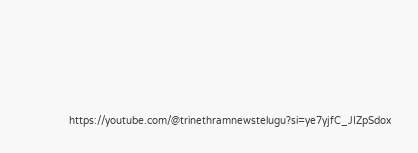https://youtube.com/@trinethramnewstelugu?si=ye7yjfC_JIZpSdox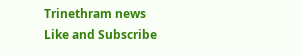Trinethram news
Like and Subscribe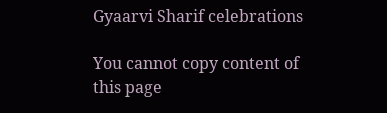Gyaarvi Sharif celebrations

You cannot copy content of this page